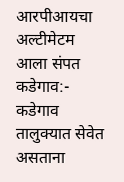आरपीआयचा अल्टीमेटम आला संपत
कडेगाव:- कडेगाव तालुक्यात सेवेत असताना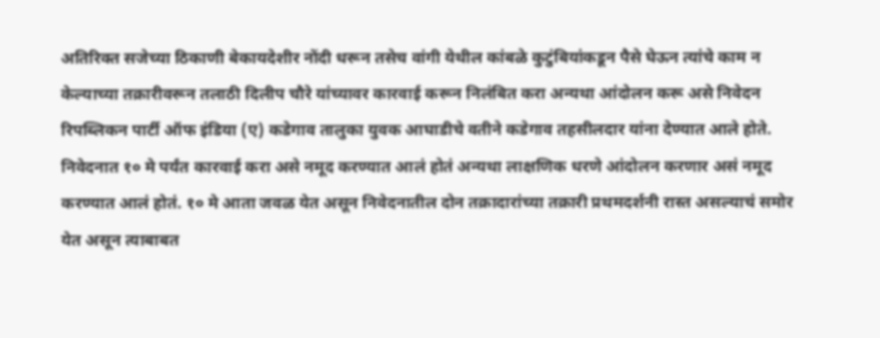अतिरिक्त सजेच्या ठिकाणी बेकायदेशीर नोंदी धरून तसेच वांगी येथील कांबळे कुटुंबियांकडून पैसे घेऊन त्यांचे काम न केल्याच्या तक्रारीवरून तलाठी दिलीप चौरे यांच्यावर कारवाई करून निलंबित करा अन्यथा आंदोलन करू असे निवेदन रिपब्लिकन पार्टी ऑफ इंडिया (ए) कडेगाव तालुका युवक आघाडीचे वतीने कडेगाव तहसीलदार यांना देण्यात आले होते. निवेदनात १० मे पर्यंत कारवाई करा असे नमूद करण्यात आलं होतं अन्यथा लाक्षणिक धरणे आंदोलन करणार असं नमूद करण्यात आलं होतं. १० मे आता जवळ येत असून निवेदनातील दोन तक्रादारांच्या तक्रारी प्रथमदर्शनी रास्त असल्याचं समोर येत असून त्याबाबत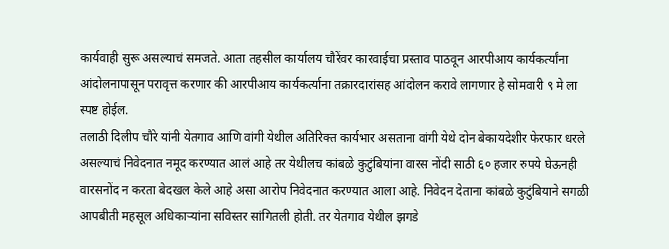कार्यवाही सुरू असल्याचं समजते. आता तहसील कार्यालय चौरेंवर कारवाईचा प्रस्ताव पाठवून आरपीआय कार्यकर्त्यांना आंदोलनापासून परावृत्त करणार की आरपीआय कार्यकर्त्याना तक्रारदारांसह आंदोलन करावे लागणार हे सोमवारी ९ मे ला स्पष्ट होईल.
तलाठी दिलीप चौरे यांनी येतगाव आणि वांगी येथील अतिरिक्त कार्यभार असताना वांगी येथे दोन बेकायदेशीर फेरफार धरले असल्याचं निवेदनात नमूद करण्यात आलं आहे तर येथीलच कांबळे कुटुंबियांना वारस नोंदी साठी ६० हजार रुपये घेऊनही वारसनोंद न करता बेदखल केले आहे असा आरोप निवेदनात करण्यात आला आहे. निवेदन देताना कांबळे कुटुंबियाने सगळी आपबीती महसूल अधिकाऱ्यांना सविस्तर सांगितली होती. तर येतगाव येथील झगडे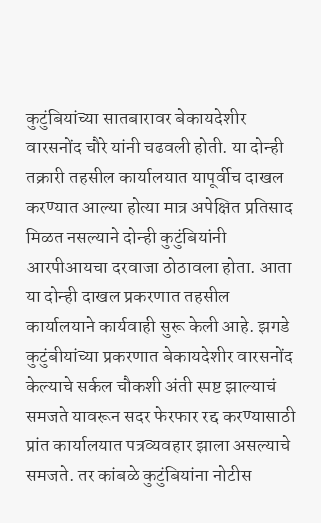कुटुंबियांच्या सातबारावर बेकायदेशीर वारसनोंद चौरे यांनी चढवली होती. या दोन्ही तक्रारी तहसील कार्यालयात यापूर्वीच दाखल करण्यात आल्या होत्या मात्र अपेक्षित प्रतिसाद मिळत नसल्याने दोन्ही कुटुंबियांनी आरपीआयचा दरवाजा ठोठावला होता. आता या दोन्ही दाखल प्रकरणात तहसील कार्यालयाने कार्यवाही सुरू केली आहे. झगडे कुटुंबीयांच्या प्रकरणात बेकायदेशीर वारसनोंद केल्याचे सर्कल चौकशी अंती स्पष्ट झाल्याचं समजते यावरून सदर फेरफार रद्द करण्यासाठी प्रांत कार्यालयात पत्रव्यवहार झाला असल्याचे समजते. तर कांबळे कुटुंबियांना नोटीस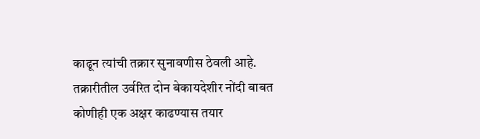काढून त्यांची तक्रार सुनावणीस ठेवली आहे.
तक्रारीतील उर्वरित दोन बेकायदेशीर नोंदी बाबत कोणीही एक अक्षर काढण्यास तयार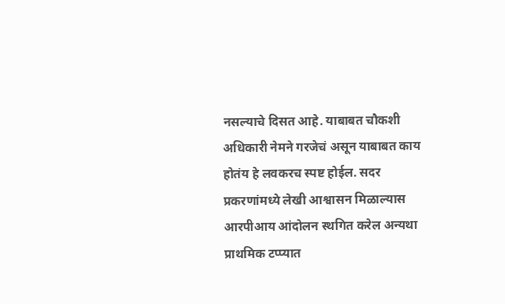नसल्याचे दिसत आहे. याबाबत चौकशी अधिकारी नेमने गरजेचं असून याबाबत काय होतंय हे लवकरच स्पष्ट होईल. सदर प्रकरणांमध्ये लेखी आश्वासन मिळाल्यास आरपीआय आंदोलन स्थगित करेल अन्यथा प्राथमिक टप्प्यात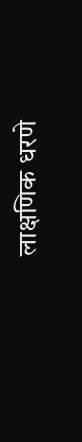लाक्षणिक धरणे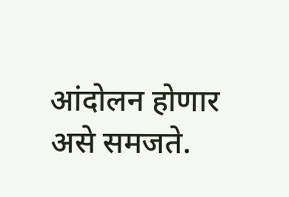आंदोलन होणार असे समजते.